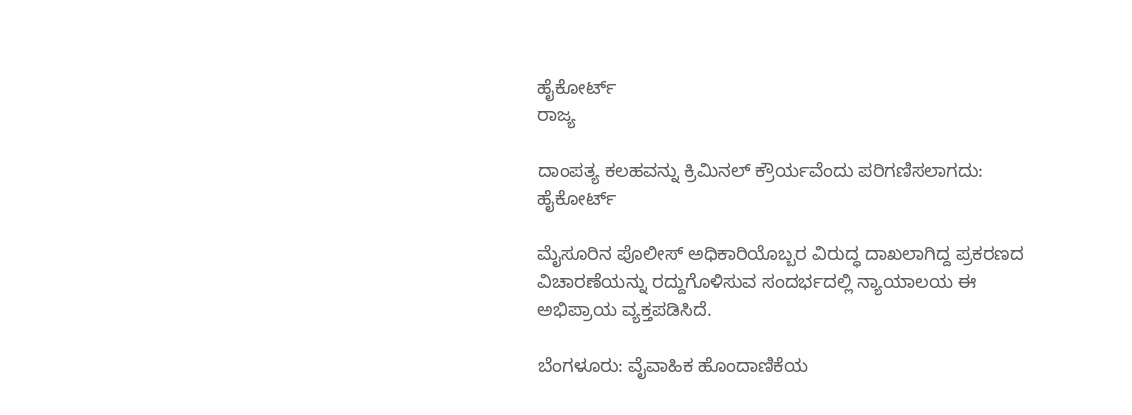ಹೈಕೋರ್ಟ್
ರಾಜ್ಯ

ದಾಂಪತ್ಯ ಕಲಹವನ್ನು ಕ್ರಿಮಿನಲ್ ಕ್ರೌರ್ಯವೆಂದು ಪರಿಗಣಿಸಲಾಗದು: ಹೈಕೋರ್ಟ್

ಮೈಸೂರಿನ ಪೊಲೀಸ್ ಅಧಿಕಾರಿಯೊಬ್ಬರ ವಿರುದ್ಧ ದಾಖಲಾಗಿದ್ದ ಪ್ರಕರಣದ ವಿಚಾರಣೆಯನ್ನು ರದ್ದುಗೊಳಿಸುವ ಸಂದರ್ಭದಲ್ಲಿ ನ್ಯಾಯಾಲಯ ಈ ಅಭಿಪ್ರಾಯ ವ್ಯಕ್ತಪಡಿಸಿದೆ.

ಬೆಂಗಳೂರು: ವೈವಾಹಿಕ ಹೊಂದಾಣಿಕೆಯ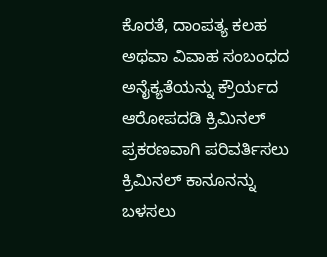ಕೊರತೆ, ದಾಂಪತ್ಯ ಕಲಹ ಅಥವಾ ವಿವಾಹ ಸಂಬಂಧದ ಅನೈಕ್ಯತೆಯನ್ನು ಕ್ರೌರ್ಯದ ಆರೋಪದಡಿ ಕ್ರಿಮಿನಲ್ ಪ್ರಕರಣವಾಗಿ ಪರಿವರ್ತಿಸಲು ಕ್ರಿಮಿನಲ್ ಕಾನೂನನ್ನು ಬಳಸಲು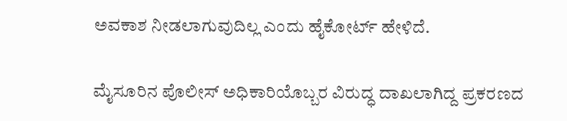ಅವಕಾಶ ನೀಡಲಾಗುವುದಿಲ್ಲ ಎಂದು ಹೈಕೋರ್ಟ್ ಹೇಳಿದೆ.

ಮೈಸೂರಿನ ಪೊಲೀಸ್ ಅಧಿಕಾರಿಯೊಬ್ಬರ ವಿರುದ್ಧ ದಾಖಲಾಗಿದ್ದ ಪ್ರಕರಣದ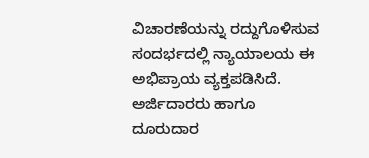ವಿಚಾರಣೆಯನ್ನು ರದ್ದುಗೊಳಿಸುವ ಸಂದರ್ಭದಲ್ಲಿ ನ್ಯಾಯಾಲಯ ಈ ಅಭಿಪ್ರಾಯ ವ್ಯಕ್ತಪಡಿಸಿದೆ. ಅರ್ಜಿದಾರರು ಹಾಗೂ ದೂರುದಾರ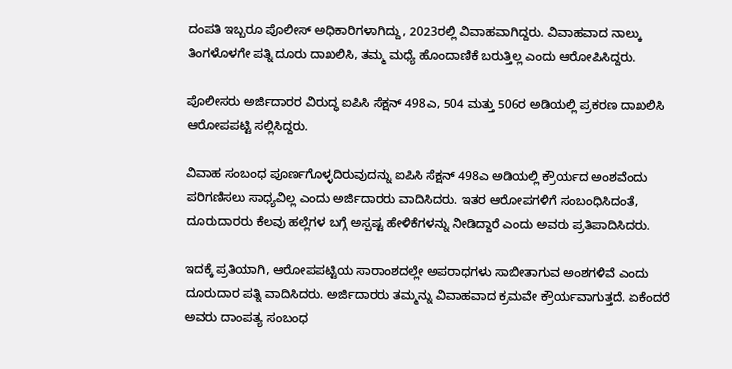ದಂಪತಿ ಇಬ್ಬರೂ ಪೊಲೀಸ್ ಅಧಿಕಾರಿಗಳಾಗಿದ್ದು, 2023ರಲ್ಲಿ ವಿವಾಹವಾಗಿದ್ದರು. ವಿವಾಹವಾದ ನಾಲ್ಕು ತಿಂಗಳೊಳಗೇ ಪತ್ನಿ ದೂರು ದಾಖಲಿಸಿ, ತಮ್ಮ ಮಧ್ಯೆ ಹೊಂದಾಣಿಕೆ ಬರುತ್ತಿಲ್ಲ ಎಂದು ಆರೋಪಿಸಿದ್ದರು.

ಪೊಲೀಸರು ಅರ್ಜಿದಾರರ ವಿರುದ್ಧ ಐಪಿಸಿ ಸೆಕ್ಷನ್ 498ಎ, 504 ಮತ್ತು 506ರ ಅಡಿಯಲ್ಲಿ ಪ್ರಕರಣ ದಾಖಲಿಸಿ ಆರೋಪಪಟ್ಟಿ ಸಲ್ಲಿಸಿದ್ದರು.

ವಿವಾಹ ಸಂಬಂಧ ಪೂರ್ಣಗೊಳ್ಳದಿರುವುದನ್ನು ಐಪಿಸಿ ಸೆಕ್ಷನ್ 498ಎ ಅಡಿಯಲ್ಲಿ ಕ್ರೌರ್ಯದ ಅಂಶವೆಂದು ಪರಿಗಣಿಸಲು ಸಾಧ್ಯವಿಲ್ಲ ಎಂದು ಅರ್ಜಿದಾರರು ವಾದಿಸಿದರು. ಇತರ ಆರೋಪಗಳಿಗೆ ಸಂಬಂಧಿಸಿದಂತೆ, ದೂರುದಾರರು ಕೆಲವು ಹಲ್ಲೆಗಳ ಬಗ್ಗೆ ಅಸ್ಪಷ್ಟ ಹೇಳಿಕೆಗಳನ್ನು ನೀಡಿದ್ದಾರೆ ಎಂದು ಅವರು ಪ್ರತಿಪಾದಿಸಿದರು.

ಇದಕ್ಕೆ ಪ್ರತಿಯಾಗಿ, ಆರೋಪಪಟ್ಟಿಯ ಸಾರಾಂಶದಲ್ಲೇ ಅಪರಾಧಗಳು ಸಾಬೀತಾಗುವ ಅಂಶಗಳಿವೆ ಎಂದು ದೂರುದಾರ ಪತ್ನಿ ವಾದಿಸಿದರು. ಅರ್ಜಿದಾರರು ತಮ್ಮನ್ನು ವಿವಾಹವಾದ ಕ್ರಮವೇ ಕ್ರೌರ್ಯವಾಗುತ್ತದೆ. ಏಕೆಂದರೆ ಅವರು ದಾಂಪತ್ಯ ಸಂಬಂಧ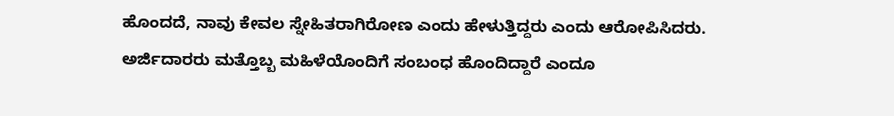ಹೊಂದದೆ, ನಾವು ಕೇವಲ ಸ್ನೇಹಿತರಾಗಿರೋಣ ಎಂದು ಹೇಳುತ್ತಿದ್ದರು ಎಂದು ಆರೋಪಿಸಿದರು. ಅರ್ಜಿದಾರರು ಮತ್ತೊಬ್ಬ ಮಹಿಳೆಯೊಂದಿಗೆ ಸಂಬಂಧ ಹೊಂದಿದ್ದಾರೆ ಎಂದೂ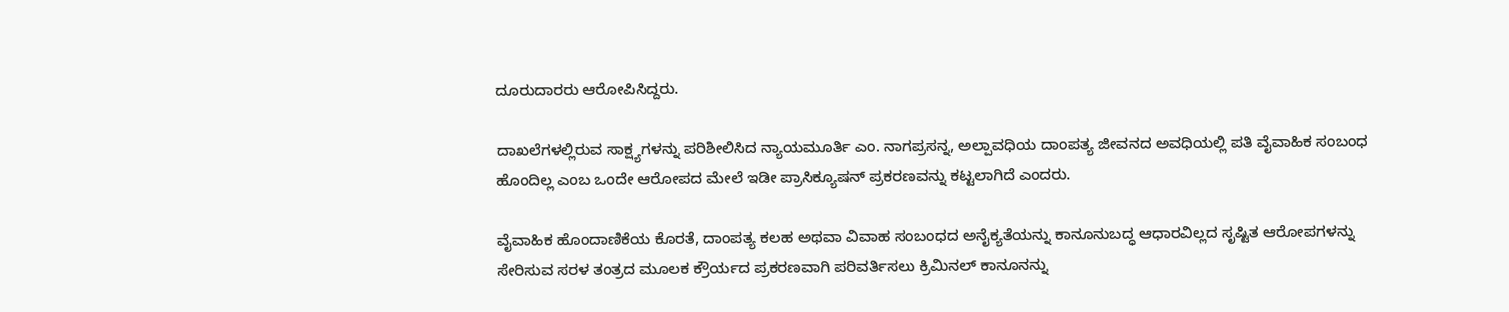ದೂರುದಾರರು ಆರೋಪಿಸಿದ್ದರು.

ದಾಖಲೆಗಳಲ್ಲಿರುವ ಸಾಕ್ಷ್ಯಗಳನ್ನು ಪರಿಶೀಲಿಸಿದ ನ್ಯಾಯಮೂರ್ತಿ ಎಂ. ನಾಗಪ್ರಸನ್ನ, ಅಲ್ಪಾವಧಿಯ ದಾಂಪತ್ಯ ಜೀವನದ ಅವಧಿಯಲ್ಲಿ ಪತಿ ವೈವಾಹಿಕ ಸಂಬಂಧ ಹೊಂದಿಲ್ಲ ಎಂಬ ಒಂದೇ ಆರೋಪದ ಮೇಲೆ ಇಡೀ ಪ್ರಾಸಿಕ್ಯೂಷನ್ ಪ್ರಕರಣವನ್ನು ಕಟ್ಟಲಾಗಿದೆ ಎಂದರು.

ವೈವಾಹಿಕ ಹೊಂದಾಣಿಕೆಯ ಕೊರತೆ, ದಾಂಪತ್ಯ ಕಲಹ ಅಥವಾ ವಿವಾಹ ಸಂಬಂಧದ ಅನೈಕ್ಯತೆಯನ್ನು ಕಾನೂನುಬದ್ಧ ಆಧಾರವಿಲ್ಲದ ಸೃಷ್ಟಿತ ಆರೋಪಗಳನ್ನು ಸೇರಿಸುವ ಸರಳ ತಂತ್ರದ ಮೂಲಕ ಕ್ರೌರ್ಯದ ಪ್ರಕರಣವಾಗಿ ಪರಿವರ್ತಿಸಲು ಕ್ರಿಮಿನಲ್ ಕಾನೂನನ್ನು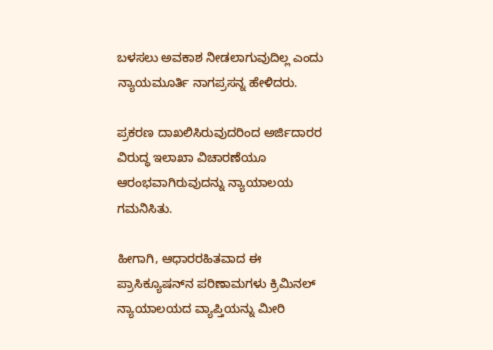ಬಳಸಲು ಅವಕಾಶ ನೀಡಲಾಗುವುದಿಲ್ಲ ಎಂದು ನ್ಯಾಯಮೂರ್ತಿ ನಾಗಪ್ರಸನ್ನ ಹೇಳಿದರು.

ಪ್ರಕರಣ ದಾಖಲಿಸಿರುವುದರಿಂದ ಅರ್ಜಿದಾರರ ವಿರುದ್ಧ ಇಲಾಖಾ ವಿಚಾರಣೆಯೂ ಆರಂಭವಾಗಿರುವುದನ್ನು ನ್ಯಾಯಾಲಯ ಗಮನಿಸಿತು.

ಹೀಗಾಗಿ, ಆಧಾರರಹಿತವಾದ ಈ ಪ್ರಾಸಿಕ್ಯೂಷನ್‌ನ ಪರಿಣಾಮಗಳು ಕ್ರಿಮಿನಲ್ ನ್ಯಾಯಾಲಯದ ವ್ಯಾಪ್ತಿಯನ್ನು ಮೀರಿ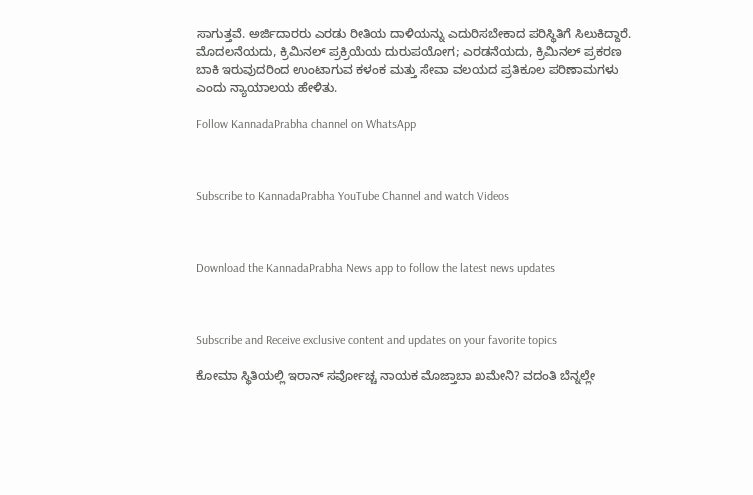ಸಾಗುತ್ತವೆ. ಅರ್ಜಿದಾರರು ಎರಡು ರೀತಿಯ ದಾಳಿಯನ್ನು ಎದುರಿಸಬೇಕಾದ ಪರಿಸ್ಥಿತಿಗೆ ಸಿಲುಕಿದ್ದಾರೆ. ಮೊದಲನೆಯದು, ಕ್ರಿಮಿನಲ್ ಪ್ರಕ್ರಿಯೆಯ ದುರುಪಯೋಗ; ಎರಡನೆಯದು, ಕ್ರಿಮಿನಲ್ ಪ್ರಕರಣ ಬಾಕಿ ಇರುವುದರಿಂದ ಉಂಟಾಗುವ ಕಳಂಕ ಮತ್ತು ಸೇವಾ ವಲಯದ ಪ್ರತಿಕೂಲ ಪರಿಣಾಮಗಳು ಎಂದು ನ್ಯಾಯಾಲಯ ಹೇಳಿತು.

Follow KannadaPrabha channel on WhatsApp



Subscribe to KannadaPrabha YouTube Channel and watch Videos



Download the KannadaPrabha News app to follow the latest news updates



Subscribe and Receive exclusive content and updates on your favorite topics

ಕೋಮಾ ಸ್ಥಿತಿಯಲ್ಲಿ ಇರಾನ್‌ ಸರ್ವೋಚ್ಚ ನಾಯಕ ಮೊಜ್ತಾಬಾ ಖಮೇನಿ? ವದಂತಿ ಬೆನ್ನಲ್ಲೇ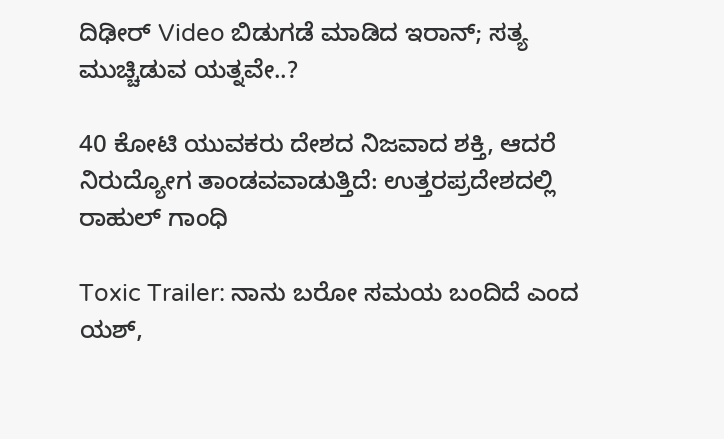ದಿಢೀರ್ Video ಬಿಡುಗಡೆ ಮಾಡಿದ ಇರಾನ್; ಸತ್ಯ ಮುಚ್ಚಿಡುವ ಯತ್ನವೇ..?

40 ಕೋಟಿ ಯುವಕರು ದೇಶದ ನಿಜವಾದ ಶಕ್ತಿ, ಆದರೆ ನಿರುದ್ಯೋಗ ತಾಂಡವವಾಡುತ್ತಿದೆ: ಉತ್ತರಪ್ರದೇಶದಲ್ಲಿ ರಾಹುಲ್ ಗಾಂಧಿ

Toxic Trailer: ನಾನು ಬರೋ ಸಮಯ ಬಂದಿದೆ ಎಂದ ಯಶ್,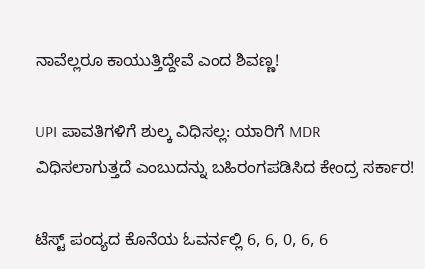ನಾವೆಲ್ಲರೂ ಕಾಯುತ್ತಿದ್ದೇವೆ ಎಂದ ಶಿವಣ್ಣ!

UPI ಪಾವತಿಗಳಿಗೆ ಶುಲ್ಕ ವಿಧಿಸಲ್ಲ: ಯಾರಿಗೆ MDR ವಿಧಿಸಲಾಗುತ್ತದೆ ಎಂಬುದನ್ನು ಬಹಿರಂಗಪಡಿಸಿದ ಕೇಂದ್ರ ಸರ್ಕಾರ!

ಟೆಸ್ಟ್ ಪಂದ್ಯದ ಕೊನೆಯ ಓವರ್ನಲ್ಲಿ 6, 6, 0, 6, 6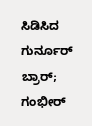ಸಿಡಿಸಿದ ಗುರ್ನೂರ್ ಬ್ರಾರ್; ಗಂಭೀರ್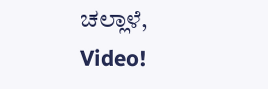ಚಲ್ಲಾಳೆ, Video!